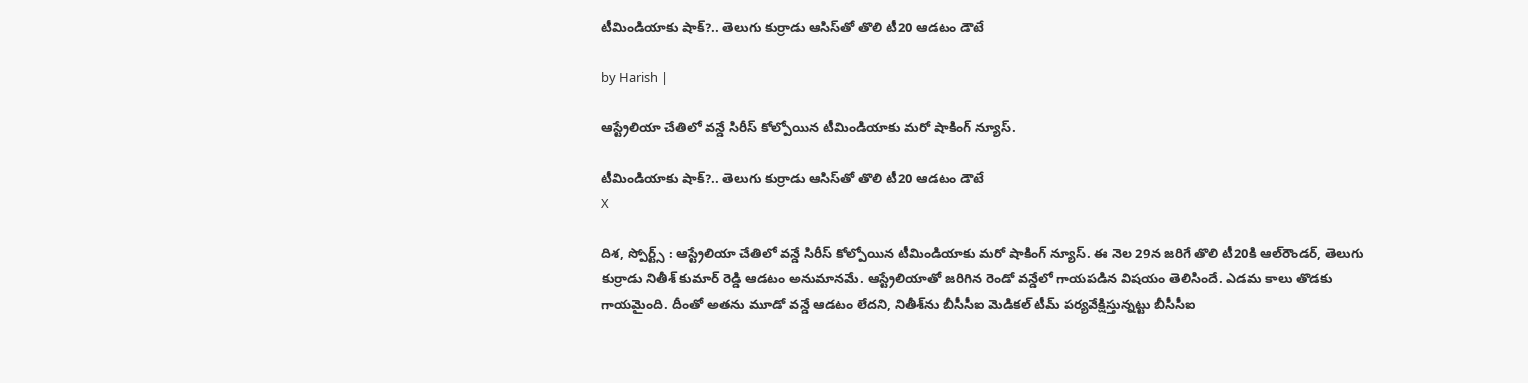టీమిండియాకు షాక్?.. తెలుగు కుర్రాడు ఆసిస్‌తో తొలి టీ20 ఆడటం డౌటే

by Harish |

ఆస్ట్రేలియా చేతిలో వన్డే సిరీస్ కోల్పోయిన టీమిండియాకు మరో షాకింగ్ న్యూస్.

టీమిండియాకు షాక్?.. తెలుగు కుర్రాడు ఆసిస్‌తో తొలి టీ20 ఆడటం డౌటే
X

దిశ, స్పోర్ట్స్ : ఆస్ట్రేలియా చేతిలో వన్డే సిరీస్ కోల్పోయిన టీమిండియాకు మరో షాకింగ్ న్యూస్. ఈ నెల 29న జరిగే తొలి టీ20కి ఆల్‌రౌండర్, తెలుగు కుర్రాడు నితీశ్ కుమార్ రెడ్డి ఆడటం అనుమానమే. ఆస్ట్రేలియాతో జరిగిన రెండో వన్డేలో గాయపడిన విషయం తెలిసిందే. ఎడమ కాలు తొడకు గాయమైంది. దీంతో అతను మూడో వన్డే ఆడటం లేదని, నితీశ్‌ను బీసీసీఐ మెడికల్ టీమ్ పర్యవేక్షిస్తున్నట్టు బీసీసీఐ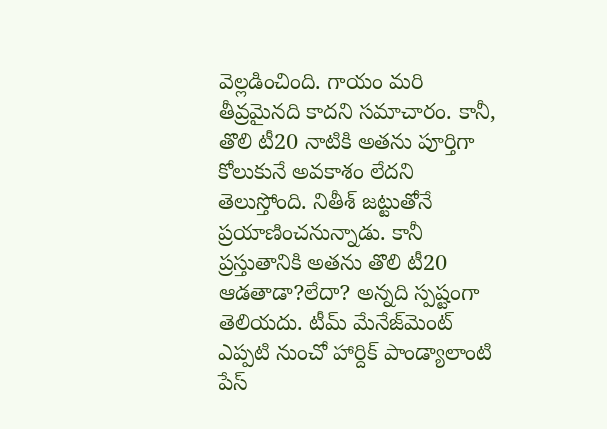వెల్లడించింది. గాయం మరి తీవ్రమైనది కాదని సమాచారం. కానీ, తొలి టీ20 నాటికి అతను పూర్తిగా కోలుకునే అవకాశం లేదని తెలుస్తోంది. నితీశ్ జట్టుతోనే ప్రయాణించనున్నాడు. కానీ ప్రస్తుతానికి అతను తొలి టీ20 ఆడతాడా?లేదా? అన్నది స్పష్టంగా తెలియదు. టీమ్ మేనేజ్‌మెంట్ ఎప్పటి నుంచో హార్దిక్ పాండ్యాలాంటి పేస్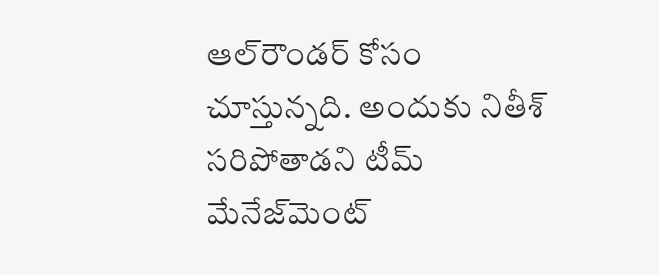ఆల్‌రౌండర్ కోసం చూస్తున్నది. అందుకు నితీశ్ సరిపోతాడని టీమ్ మేనేజ్‌మెంట్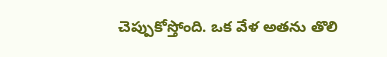చెప్పుకోస్తోంది. ఒక వేళ అతను తొలి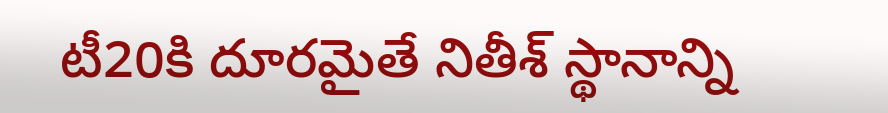టీ20కి దూరమైతే నితీశ్ స్థానాన్ని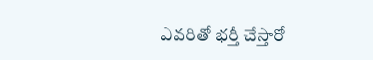ఎవరితో భర్తీ చేస్తారో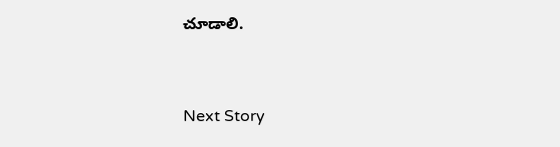చూడాలి.


Next Story